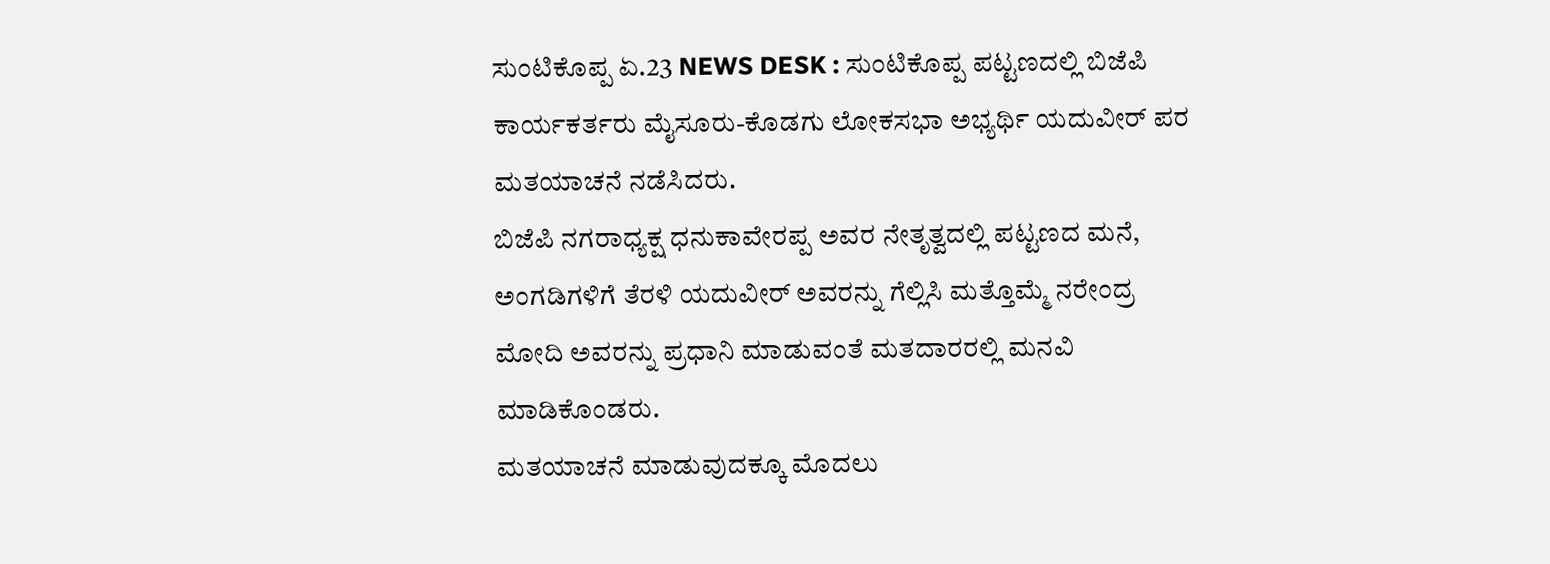ಸುಂಟಿಕೊಪ್ಪ ಏ.23 NEWS DESK : ಸುಂಟಿಕೊಪ್ಪ ಪಟ್ಟಣದಲ್ಲಿ ಬಿಜೆಪಿ ಕಾರ್ಯಕರ್ತರು ಮೈಸೂರು-ಕೊಡಗು ಲೋಕಸಭಾ ಅಭ್ಯರ್ಥಿ ಯದುವೀರ್ ಪರ ಮತಯಾಚನೆ ನಡೆಸಿದರು.
ಬಿಜೆಪಿ ನಗರಾಧ್ಯಕ್ಷ ಧನುಕಾವೇರಪ್ಪ ಅವರ ನೇತೃತ್ವದಲ್ಲಿ ಪಟ್ಟಣದ ಮನೆ, ಅಂಗಡಿಗಳಿಗೆ ತೆರಳಿ ಯದುವೀರ್ ಅವರನ್ನು ಗೆಲ್ಲಿಸಿ ಮತ್ತೊಮ್ಮೆ ನರೇಂದ್ರ ಮೋದಿ ಅವರನ್ನು ಪ್ರಧಾನಿ ಮಾಡುವಂತೆ ಮತದಾರರಲ್ಲಿ ಮನವಿ ಮಾಡಿಕೊಂಡರು.
ಮತಯಾಚನೆ ಮಾಡುವುದಕ್ಕೂ ಮೊದಲು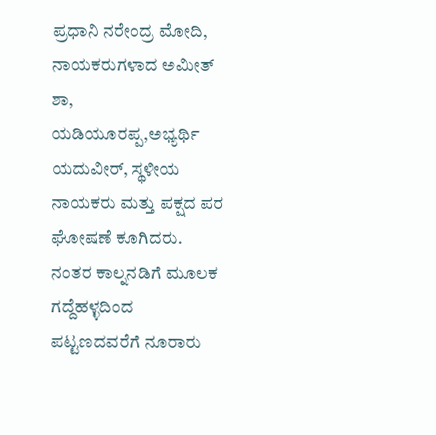ಪ್ರಧಾನಿ ನರೇಂದ್ರ ಮೋದಿ, ನಾಯಕರುಗಳಾದ ಅಮೀತ್ ಶಾ, ಯಡಿಯೂರಪ್ಪ,ಅಭ್ಯರ್ಥಿ ಯದುವೀರ್, ಸ್ಥಳೀಯ ನಾಯಕರು ಮತ್ತು ಪಕ್ಷದ ಪರ ಘೋಷಣೆ ಕೂಗಿದರು.
ನಂತರ ಕಾಲ್ನನಡಿಗೆ ಮೂಲಕ ಗದ್ದೆಹಳ್ಳದಿಂದ ಪಟ್ಟಣದವರೆಗೆ ನೂರಾರು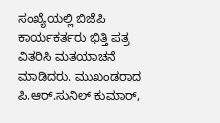ಸಂಖ್ಯೆಯಲ್ಲಿ ಬಿಜೆಪಿ ಕಾರ್ಯಕರ್ತರು ಭಿತ್ತಿ ಪತ್ರ ವಿತರಿಸಿ ಮತಯಾಚನೆ ಮಾಡಿದರು. ಮುಖಂಡರಾದ ಪಿ.ಆರ್.ಸುನಿಲ್ ಕುಮಾರ್,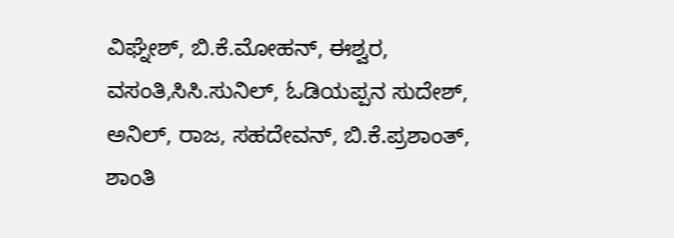ವಿಘ್ನೇಶ್, ಬಿ.ಕೆ.ಮೋಹನ್, ಈಶ್ವರ, ವಸಂತಿ,ಸಿಸಿ.ಸುನಿಲ್, ಓಡಿಯಪ್ಪನ ಸುದೇಶ್, ಅನಿಲ್, ರಾಜ, ಸಹದೇವನ್, ಬಿ.ಕೆ.ಪ್ರಶಾಂತ್, ಶಾಂತಿ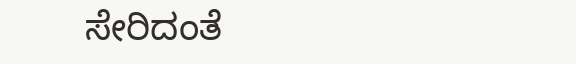ಸೇರಿದಂತೆ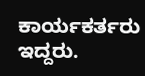ಕಾರ್ಯಕರ್ತರು ಇದ್ದರು.